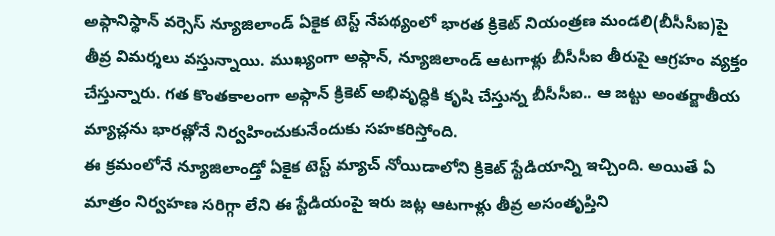అఫ్గానిస్థాన్ వర్సెస్ న్యూజిలాండ్ ఏకైక టెస్ట్ నేపథ్యంలో భారత క్రికెట్ నియంత్రణ మండలి(బీసీసీఐ)పై తీవ్ర విమర్శలు వస్తున్నాయి. ముఖ్యంగా అఫ్గాన్, న్యూజిలాండ్ ఆటగాళ్లు బీసీసీఐ తీరుపై ఆగ్రహం వ్యక్తం చేస్తున్నారు. గత కొంతకాలంగా అఫ్గాన్ క్రికెట్ అభివృద్ధికి కృషి చేస్తున్న బీసీసీఐ.. ఆ జట్టు అంతర్జాతీయ మ్యాచ్లను భారత్లోనే నిర్వహించుకునేందుకు సహకరిస్తోంది.
ఈ క్రమంలోనే న్యూజిలాండ్తో ఏకైక టెస్ట్ మ్యాచ్ నోయిడాలోని క్రికెట్ స్టేడియాన్ని ఇచ్చింది. అయితే ఏ మాత్రం నిర్వహణ సరిగ్గా లేని ఈ స్టేడియంపై ఇరు జట్ల ఆటగాళ్లు తీవ్ర అసంతృప్తిని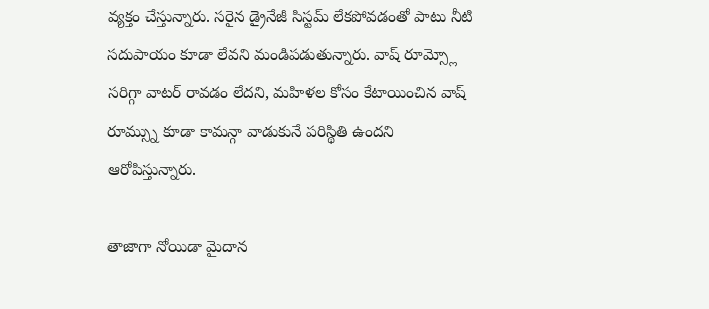వ్యక్తం చేస్తున్నారు. సరైన డ్రైనేజీ సిస్టమ్ లేకపోవడంతో పాటు నీటి సదుపాయం కూడా లేవని మండిపడుతున్నారు. వాష్ రూమ్స్లో సరిగ్గా వాటర్ రావడం లేదని, మహిళల కోసం కేటాయించిన వాష్ రూమ్స్ను కూడా కామన్గా వాడుకునే పరిస్థితి ఉందని ఆరోపిస్తున్నారు.

తాజాగా నోయిడా మైదాన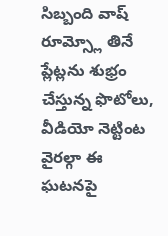సిబ్బంది వాష్ రూమ్స్లో తినే ప్లేట్లను శుభ్రం చేస్తున్న ఫొటోలు, వీడియో నెట్టింట వైరల్గా ఈ ఘటనపై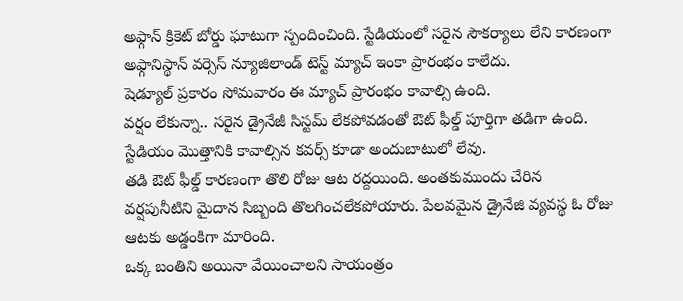అఫ్గాన్ క్రికెట్ బోర్డు ఘాటుగా స్పందించింది. స్టేడియంలో సరైన సౌకర్యాలు లేని కారణంగా అఫ్గానిస్థాన్ వర్సెస్ న్యూజిలాండ్ టెస్ట్ మ్యాచ్ ఇంకా ప్రారంభం కాలేదు.
షెడ్యూల్ ప్రకారం సోమవారం ఈ మ్యాచ్ ప్రారంభం కావాల్సి ఉంది.
వర్షం లేకున్నా.. సరైన డ్రైనేజీ సిస్టమ్ లేకపోవడంతో ఔట్ ఫీల్డ్ పూర్తిగా తడిగా ఉంది. స్టేడియం మొత్తానికి కావాల్సిన కవర్స్ కూడా అందుబాటులో లేవు.
తడి ఔట్ ఫీల్డ్ కారణంగా తొలి రోజు ఆట రద్దయింది. అంతకుముందు చేరిన వర్షపునీటిని మైదాన సిబ్బంది తొలగించలేకపోయారు. పేలవమైన డ్రైనేజి వ్యవస్థ ఓ రోజు ఆటకు అడ్డంకిగా మారింది.
ఒక్క బంతిని అయినా వేయించాలని సాయంత్రం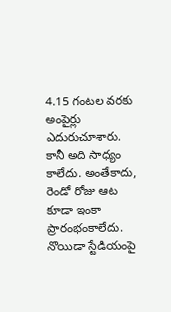4.15 గంటల వరకు అంపైర్లు ఎదురుచూశారు. కానీ అది సాధ్యం కాలేదు. అంతేకాదు, రెండో రోజు ఆట కూడా ఇంకా ప్రారంభంకాలేదు. నొయిడా స్టేడియంపై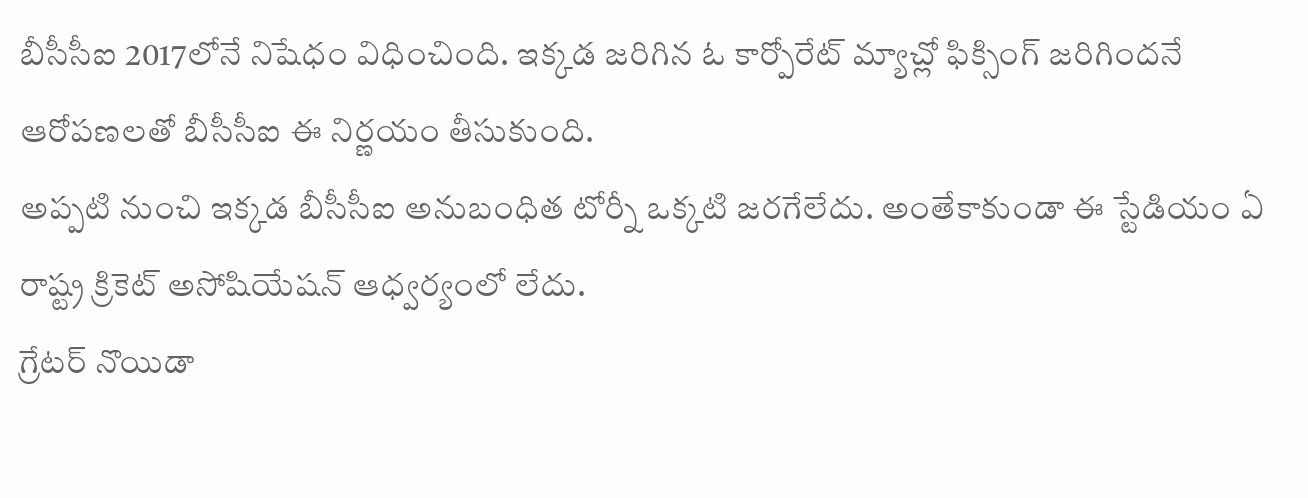బీసీసీఐ 2017లోనే నిషేధం విధించింది. ఇక్కడ జరిగిన ఓ కార్పోరేట్ మ్యాచ్లో ఫిక్సింగ్ జరిగిందనే ఆరోపణలతో బీసీసీఐ ఈ నిర్ణయం తీసుకుంది.
అప్పటి నుంచి ఇక్కడ బీసీసీఐ అనుబంధిత టోర్నీ ఒక్కటి జరగేలేదు. అంతేకాకుండా ఈ స్టేడియం ఏ రాష్ట్ర క్రికెట్ అసోషియేషన్ ఆధ్వర్యంలో లేదు.
గ్రేటర్ నొయిడా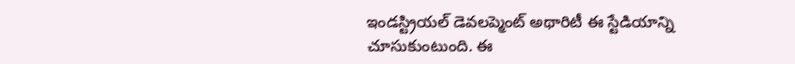ఇండస్ట్రియల్ డెవలప్మెంట్ అథారిటీ ఈ స్టేడియాన్ని చూసుకుంటుంది. ఈ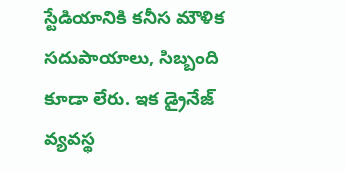స్టేడియానికి కనీస మౌళిక సదుపాయాలు, సిబ్బంది కూడా లేరు. ఇక డ్రైనేజ్ వ్యవస్థ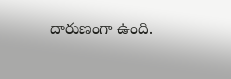దారుణంగా ఉంది.